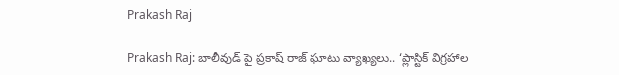Prakash Raj

Prakash Raj: బాలీవుడ్ పై ప్రకాష్ రాజ్ ఘాటు వ్యాఖ్యలు.. ‘ప్లాస్టిక్ విగ్రహాల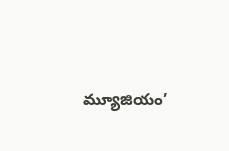మ్యూజియం’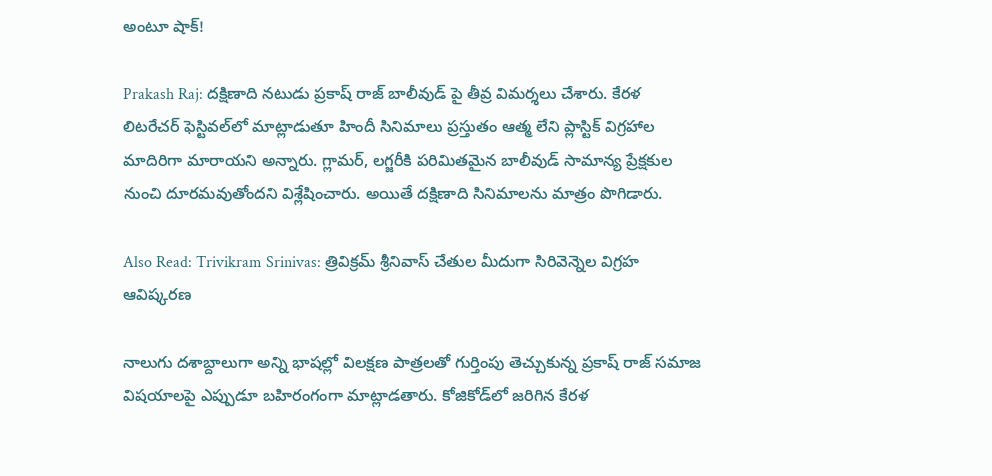అంటూ షాక్!

Prakash Raj: దక్షిణాది నటుడు ప్రకాష్ రాజ్ బాలీవుడ్ పై తీవ్ర విమర్శలు చేశారు. కేరళ లిటరేచర్ ఫెస్టివల్‌లో మాట్లాడుతూ హిందీ సినిమాలు ప్రస్తుతం ఆత్మ లేని ప్లాస్టిక్ విగ్రహాల మాదిరిగా మారాయని అన్నారు. గ్లామర్, లగ్జరీకి పరిమితమైన బాలీవుడ్ సామాన్య ప్రేక్షకుల నుంచి దూరమవుతోందని విశ్లేషించారు. అయితే దక్షిణాది సినిమాలను మాత్రం పొగిడారు.

Also Read: Trivikram Srinivas: త్రివిక్రమ్ శ్రీనివాస్ చేతుల మీదుగా సిరివెన్నెల విగ్రహ ఆవిష్కరణ

నాలుగు దశాబ్దాలుగా అన్ని భాషల్లో విలక్షణ పాత్రలతో గుర్తింపు తెచ్చుకున్న ప్రకాష్ రాజ్ సమాజ విషయాలపై ఎప్పుడూ బహిరంగంగా మాట్లాడతారు. కోజికోడ్‌లో జరిగిన కేరళ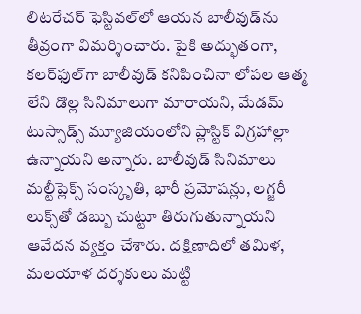లిటరేచర్ ఫెస్టివల్‌లో ఆయన బాలీవుడ్‌ను తీవ్రంగా విమర్శించారు. పైకి అద్భుతంగా, కలర్‌ఫుల్‌గా బాలీవుడ్ కనిపించినా లోపల ఆత్మ లేని డొల్ల సినిమాలుగా మారాయని, మేడమ్ టుస్సాడ్స్ మ్యూజియంలోని ప్లాస్టిక్ విగ్రహాల్లా ఉన్నాయని అన్నారు. బాలీవుడ్ సినిమాలు మల్టీప్లెక్స్ సంస్కృతి, భారీ ప్రమోషన్లు, లగ్జరీ లుక్స్‌తో డబ్బు చుట్టూ తిరుగుతున్నాయని ఆవేదన వ్యక్తం చేశారు. దక్షిణాదిలో తమిళ, మలయాళ దర్శకులు మట్టి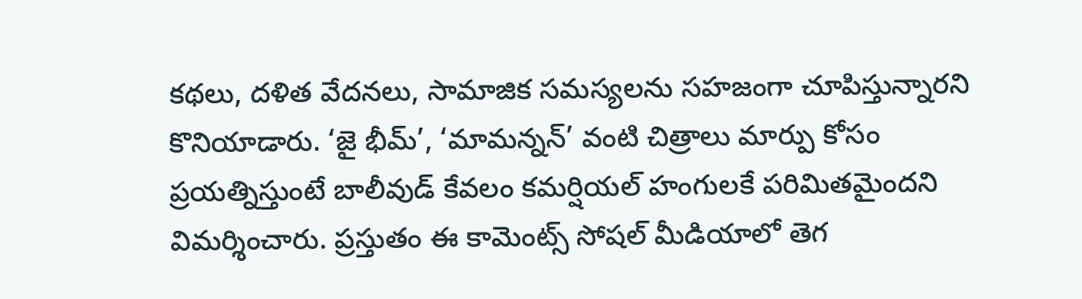కథలు, దళిత వేదనలు, సామాజిక సమస్యలను సహజంగా చూపిస్తున్నారని కొనియాడారు. ‘జై భీమ్’, ‘మామన్నన్’ వంటి చిత్రాలు మార్పు కోసం ప్రయత్నిస్తుంటే బాలీవుడ్ కేవలం కమర్షియల్ హంగులకే పరిమితమైందని విమర్శించారు. ప్రస్తుతం ఈ కామెంట్స్ సోషల్ మీడియాలో తెగ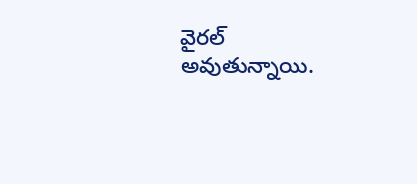వైరల్ అవుతున్నాయి.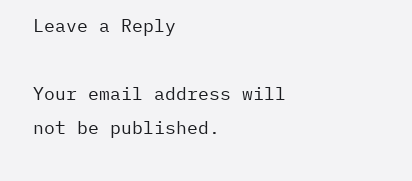Leave a Reply

Your email address will not be published.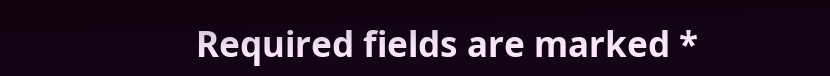Required fields are marked *